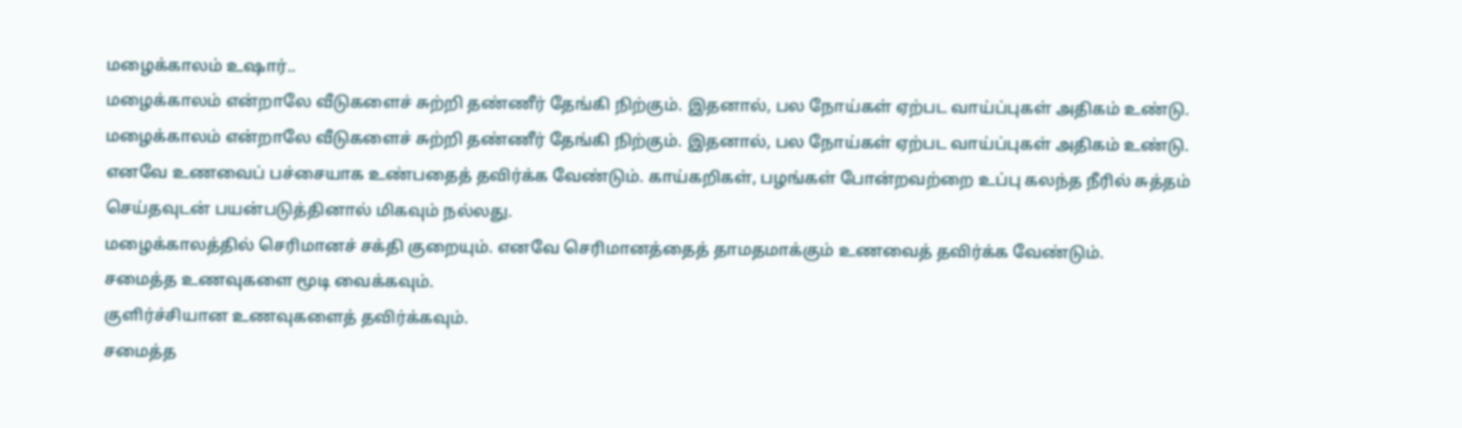மழைக்காலம் உஷார்..
மழைக்காலம் என்றாலே வீடுகளைச் சுற்றி தண்ணீர் தேங்கி நிற்கும். இதனால், பல நோய்கள் ஏற்பட வாய்ப்புகள் அதிகம் உண்டு.
மழைக்காலம் என்றாலே வீடுகளைச் சுற்றி தண்ணீர் தேங்கி நிற்கும். இதனால், பல நோய்கள் ஏற்பட வாய்ப்புகள் அதிகம் உண்டு.
எனவே உணவைப் பச்சையாக உண்பதைத் தவிர்க்க வேண்டும். காய்கறிகள், பழங்கள் போன்றவற்றை உப்பு கலந்த நீரில் சுத்தம் செய்தவுடன் பயன்படுத்தினால் மிகவும் நல்லது.
மழைக்காலத்தில் செரிமானச் சக்தி குறையும். எனவே செரிமானத்தைத் தாமதமாக்கும் உணவைத் தவிர்க்க வேண்டும்.
சமைத்த உணவுகளை மூடி வைக்கவும்.
குளிர்ச்சியான உணவுகளைத் தவிர்க்கவும்.
சமைத்த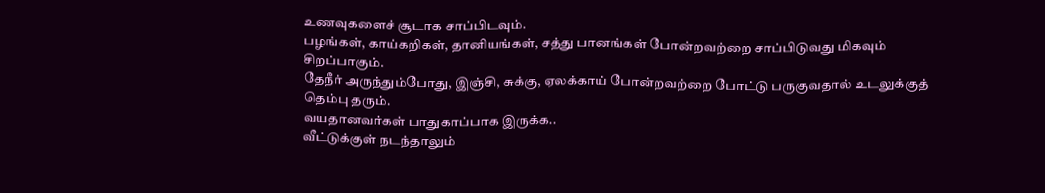உணவுகளைச் சூடாக சாப்பிடவும்.
பழங்கள், காய்கறிகள், தானியங்கள், சத்து பானங்கள் போன்றவற்றை சாப்பிடுவது மிகவும் சிறப்பாகும்.
தேநீர் அருந்தும்போது, இஞ்சி, சுக்கு, ஏலக்காய் போன்றவற்றை போட்டு பருகுவதால் உடலுக்குத் தெம்பு தரும்.
வயதானவர்கள் பாதுகாப்பாக இருக்க..
வீட்டுக்குள் நடந்தாலும்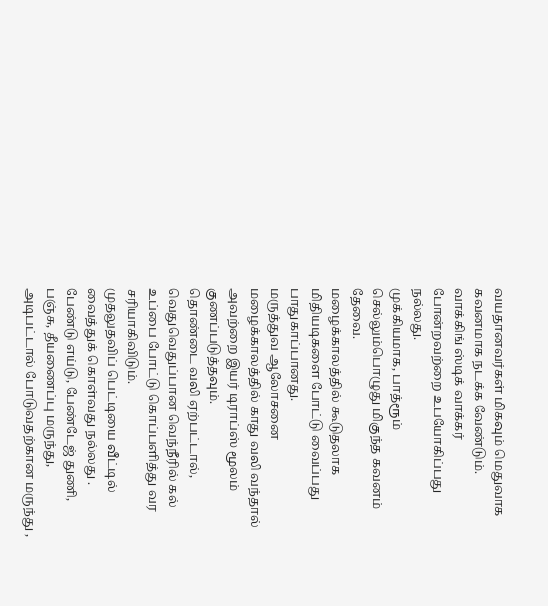வயதானவர்கள் மிகவும் மெதுவாக கவனமாக நடக்க வேண்டும்.
வாக்கிங் ஸ்டிக் வாக்கர் போன்றவற்றை உபயோகிப்பது நல்லது.
முக்கியமாக, பாத்ரூம் செல்லும்பொழுது மிகுந்த கவனம் தேவை.
மழைக்காலத்தில் கூடுதலாக மிதியடிகளை போட்டு வைப்பது பாதுகாப்பானது.
மருத்துவ ஆலோசனை
மழைக்காலத்தில் காது வலி வந்தால் அவற்றை இயர் டிராப்ஸ் மூலம் குணப்படுத்தவும்.
தொண்டை வலி ஏற்பட்டால், வெதுவெதுப்பான வெந்நீரில் கல் உப்பை போட்டு கொப்பளித்து வர சரியாகிவிடும்.
முதலுதவிப் பெட்டியை வீட்டில் வைத்துக் கொள்வது நல்லது .
பேண்டு எய்டு, பேண்டேஜ் துணி, பஞ்சு, தீயணைப்பு மருந்து, அடிபட்டால் போடுவதற்கான மருந்து ,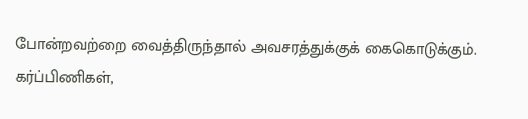போன்றவற்றை வைத்திருந்தால் அவசரத்துக்குக் கைகொடுக்கும்.
கர்ப்பிணிகள்,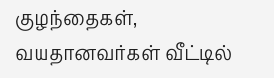குழந்தைகள், வயதானவர்கள் வீட்டில்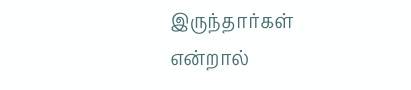இருந்தார்கள் என்றால்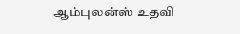ஆம்புலன்ஸ் உதவி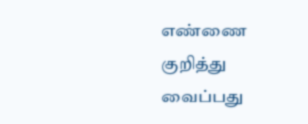எண்ணை குறித்து வைப்பது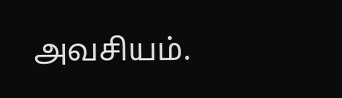அவசியம்.